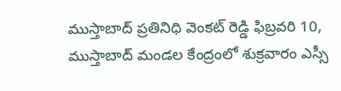ముస్తాబాద్ ప్రతినిధి వెంకట్ రెడ్డి ఫిబ్రవరి 10,
ముస్తాబాద్ మండల కేంద్రంలో శుక్రవారం ఎస్సీ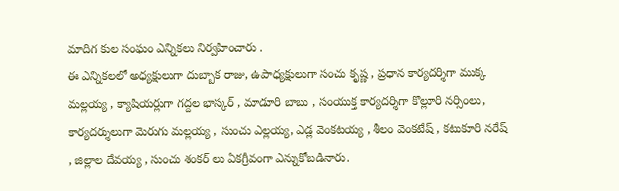మాదిగ కుల సంఘం ఎన్నికలు నిర్వహించారు .
ఈ ఎన్నికలలో అధ్యక్షులుగా దుబ్బాక రాజు, ఉపాధ్యక్షులుగా సంచు కృష్ణ , ప్రధాన కార్యదర్శిగా ముక్క మల్లయ్య , క్యాషియర్లుగా గద్దల భాస్కర్ , మాడూరి బాబు , సంయుక్త కార్యదర్శిగా కొల్లూరి నర్సింలు, కార్యదర్శులుగా మెరుగు మల్లయ్య , సుంచు ఎల్లయ్య, ఎడ్ల వెంకటయ్య , శీలం వెంకటేష్ , కటుకూరి నరేష్ , జిల్లాల దేవయ్య , సుంచు శంకర్ లు ఏకగ్రీవంగా ఎన్నుకోబడినారు.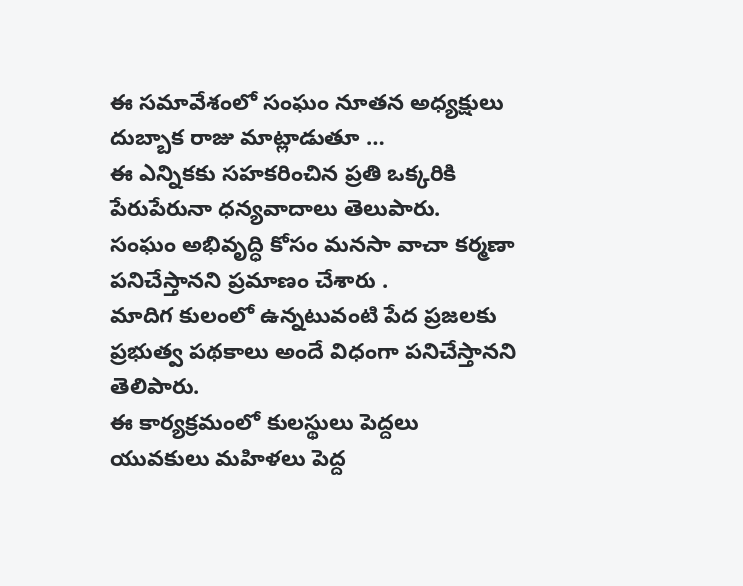ఈ సమావేశంలో సంఘం నూతన అధ్యక్షులు దుబ్బాక రాజు మాట్లాడుతూ …
ఈ ఎన్నికకు సహకరించిన ప్రతి ఒక్కరికి పేరుపేరునా ధన్యవాదాలు తెలుపారు.
సంఘం అభివృద్ధి కోసం మనసా వాచా కర్మణా పనిచేస్తానని ప్రమాణం చేశారు .
మాదిగ కులంలో ఉన్నటువంటి పేద ప్రజలకు ప్రభుత్వ పథకాలు అందే విధంగా పనిచేస్తానని తెలిపారు.
ఈ కార్యక్రమంలో కులస్థులు పెద్దలు యువకులు మహిళలు పెద్ద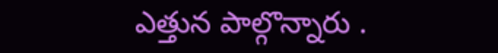ఎత్తున పాల్గొన్నారు .